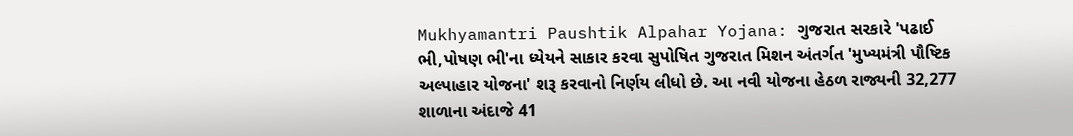Mukhyamantri Paushtik Alpahar Yojana: ગુજરાત સરકારે 'પઢાઈ ભી,પોષણ ભી'ના ધ્યેયને સાકાર કરવા સુપોષિત ગુજરાત મિશન અંતર્ગત 'મુખ્યમંત્રી પૌષ્ટિક અલ્પાહાર યોજના' શરૂ કરવાનો નિર્ણય લીધો છે. આ નવી યોજના હેઠળ રાજ્યની 32,277 શાળાના અંદાજે 41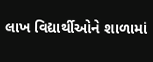લાખ વિદ્યાર્થીઓને શાળામાં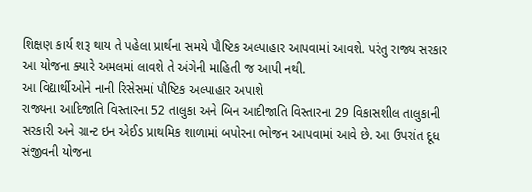શિક્ષણ કાર્ય શરૂ થાય તે પહેલા પ્રાર્થના સમયે પૌષ્ટિક અલ્પાહાર આપવામાં આવશે. પરંતુ રાજ્ય સરકાર આ યોજના ક્યારે અમલમાં લાવશે તે અંગેની માહિતી જ આપી નથી.
આ વિદ્યાર્થીઓને નાની રિસેસમાં પૌષ્ટિક અલ્પાહાર અપાશે
રાજ્યના આદિજાતિ વિસ્તારના 52 તાલુકા અને બિન આદીજાતિ વિસ્તારના 29 વિકાસશીલ તાલુકાની સરકારી અને ગ્રાન્ટ ઇન એઈડ પ્રાથમિક શાળામાં બપોરના ભોજન આપવામાં આવે છે. આ ઉપરાંત દૂધ સંજીવની યોજના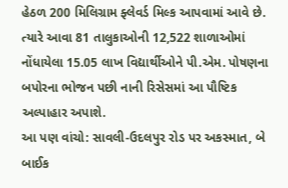હેઠળ 200 મિલિગ્રામ ફ્લેવર્ડ મિલ્ક આપવામાં આવે છે. ત્યારે આવા 81 તાલુકાઓની 12,522 શાળાઓમાં નોંધાયેલા 15.05 લાખ વિદ્યાર્થીઓને પી.એમ. પોષણના બપોરના ભોજન પછી નાની રિસેસમાં આ પૌષ્ટિક અલ્પાહાર અપાશે.
આ પણ વાંચો: સાવલી-ઉદલપુર રોડ પર અકસ્માત, બે બાઈક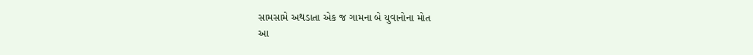સામસામે અથડાતા એક જ ગામના બે યુવાનોના મોત
આ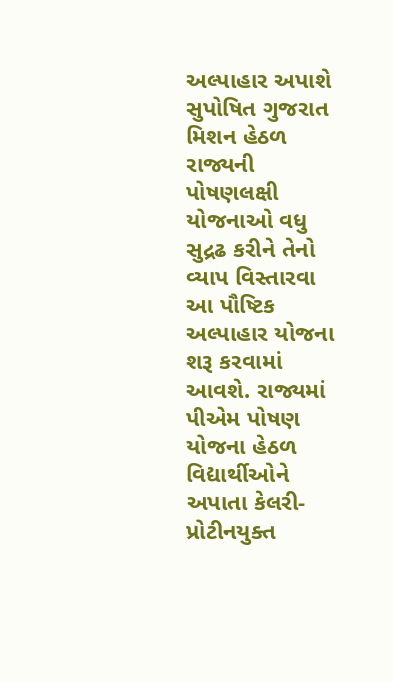અલ્પાહાર અપાશે
સુપોષિત ગુજરાત મિશન હેઠળ રાજ્યની પોષણલક્ષી યોજનાઓ વધુ સુદ્રઢ કરીને તેનો વ્યાપ વિસ્તારવા આ પૌષ્ટિક અલ્પાહાર યોજના શરૂ કરવામાં આવશે. રાજ્યમાં પીએમ પોષણ યોજના હેઠળ વિદ્યાર્થીઓને અપાતા કેલરી-પ્રોટીનયુક્ત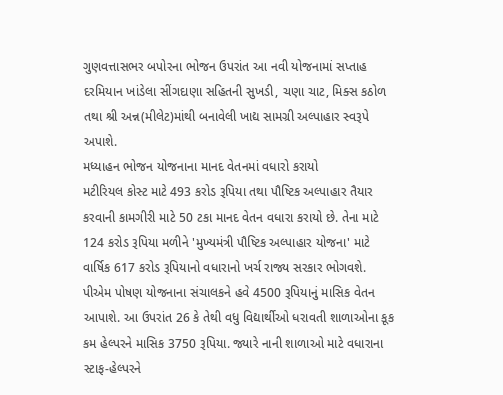ગુણવત્તાસભર બપોરના ભોજન ઉપરાંત આ નવી યોજનામાં સપ્તાહ દરમિયાન ખાંડેલા સીંગદાણા સહિતની સુખડી, ચણા ચાટ, મિક્સ કઠોળ તથા શ્રી અન્ન(મીલેટ)માંથી બનાવેલી ખાદ્ય સામગ્રી અલ્પાહાર સ્વરૂપે અપાશે.
મધ્યાહન ભોજન યોજનાના માનદ વેતનમાં વધારો કરાયો
મટીરિયલ કોસ્ટ માટે 493 કરોડ રૂપિયા તથા પૌષ્ટિક અલ્પાહાર તૈયાર કરવાની કામગીરી માટે 50 ટકા માનદ વેતન વધારા કરાયો છે. તેના માટે 124 કરોડ રૂપિયા મળીને 'મુખ્યમંત્રી પૌષ્ટિક અલ્પાહાર યોજના' માટે વાર્ષિક 617 કરોડ રૂપિયાનો વધારાનો ખર્ચ રાજ્ય સરકાર ભોગવશે.
પીએમ પોષણ યોજનાના સંચાલકને હવે 4500 રૂપિયાનું માસિક વેતન આપાશે. આ ઉપરાંત 26 કે તેથી વધુ વિદ્યાર્થીઓ ધરાવતી શાળાઓના કૂક કમ હેલ્પરને માસિક 3750 રૂપિયા. જ્યારે નાની શાળાઓ માટે વધારાના સ્ટાફ-હેલ્પરને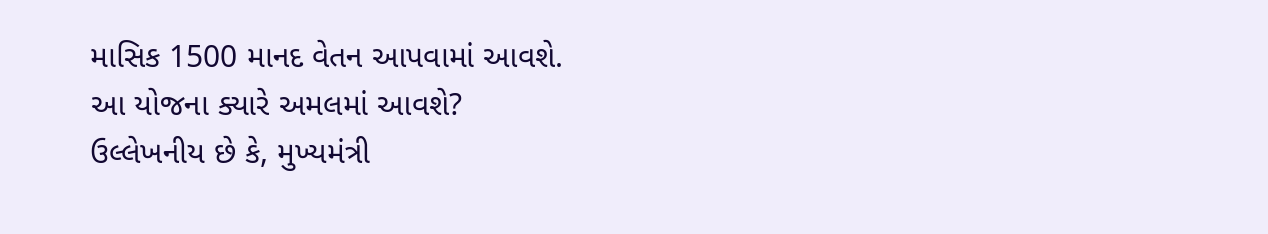માસિક 1500 માનદ વેતન આપવામાં આવશે.
આ યોજના ક્યારે અમલમાં આવશે?
ઉલ્લેખનીય છે કે, મુખ્યમંત્રી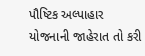પૌષ્ટિક અલ્પાહાર યોજનાની જાહેરાત તો કરી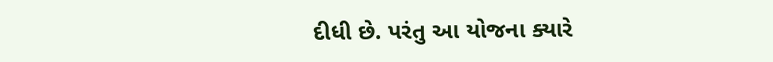દીધી છે. પરંતુ આ યોજના ક્યારે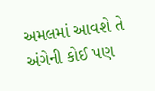અમલમાં આવશે તે અંગેની કોઈ પણ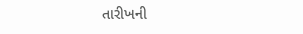તારીખની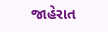જાહેરાત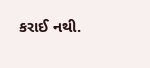કરાઈ નથી.